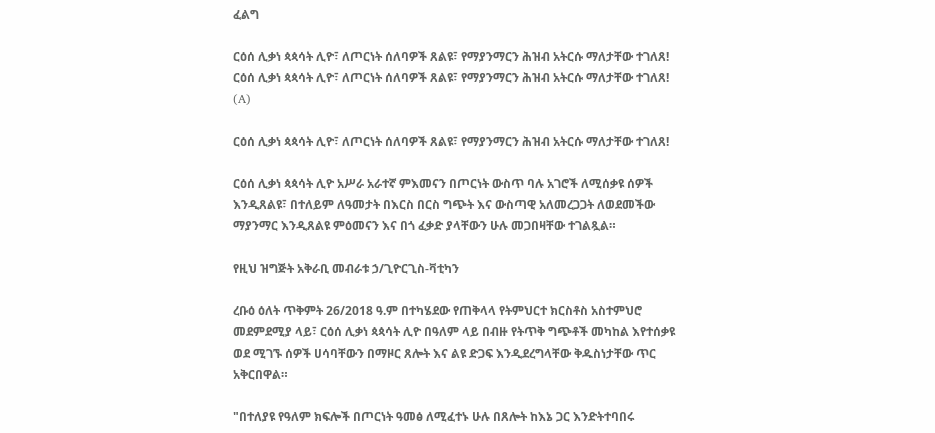ፈልግ

ርዕሰ ሊቃነ ጳጳሳት ሊዮ፣ ለጦርነት ሰለባዎች ጸልዩ፣ የማያንማርን ሕዝብ አትርሱ ማለታቸው ተገለጸ! ርዕሰ ሊቃነ ጳጳሳት ሊዮ፣ ለጦርነት ሰለባዎች ጸልዩ፣ የማያንማርን ሕዝብ አትርሱ ማለታቸው ተገለጸ!  (A)

ርዕሰ ሊቃነ ጳጳሳት ሊዮ፣ ለጦርነት ሰለባዎች ጸልዩ፣ የማያንማርን ሕዝብ አትርሱ ማለታቸው ተገለጸ!

ርዕሰ ሊቃነ ጳጳሳት ሊዮ አሥራ አራተኛ ምእመናን በጦርነት ውስጥ ባሉ አገሮች ለሚሰቃዩ ሰዎች እንዲጸልዩ፣ በተለይም ለዓመታት በእርስ በርስ ግጭት እና ውስጣዊ አለመረጋጋት ለወደመችው ማያንማር እንዲጸልዩ ምዕመናን እና በጎ ፈቃድ ያላቸውን ሁሉ መጋበዛቸው ተገልጿል።

የዚህ ዝግጅት አቅራቢ መብራቱ ኃ/ጊዮርጊስ-ቫቲካን

ረቡዕ ዕለት ጥቅምት 26/2018 ዓ.ም በተካሄደው የጠቅላላ የትምህርተ ክርስቶስ አስተምህሮ መደምደሚያ ላይ፣ ርዕሰ ሊቃነ ጳጳሳት ሊዮ በዓለም ላይ በብዙ የትጥቅ ግጭቶች መካከል እየተሰቃዩ ወደ ሚገኙ ሰዎች ሀሳባቸውን በማዞር ጸሎት እና ልዩ ድጋፍ እንዲደረግላቸው ቅዱስነታቸው ጥር አቅርበዋል።

"በተለያዩ የዓለም ክፍሎች በጦርነት ዓመፅ ለሚፈተኑ ሁሉ በጸሎት ከእኔ ጋር እንድትተባበሩ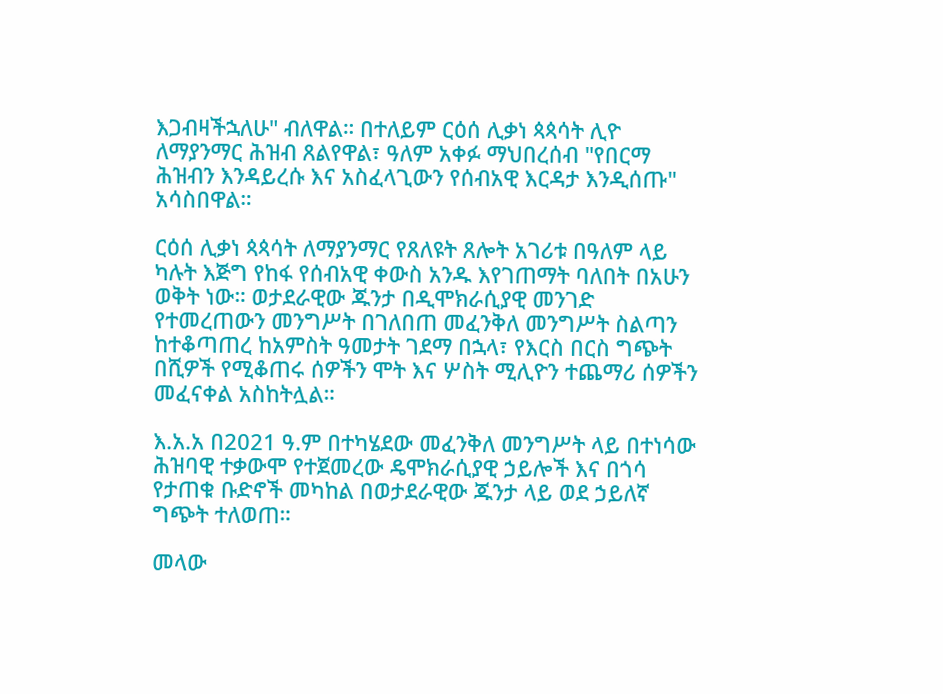እጋብዛችኋለሁ" ብለዋል። በተለይም ርዕሰ ሊቃነ ጳጳሳት ሊዮ ለማያንማር ሕዝብ ጸልየዋል፣ ዓለም አቀፉ ማህበረሰብ "የበርማ ሕዝብን እንዳይረሱ እና አስፈላጊውን የሰብአዊ እርዳታ እንዲሰጡ" አሳስበዋል።

ርዕሰ ሊቃነ ጳጳሳት ለማያንማር የጸለዩት ጸሎት አገሪቱ በዓለም ላይ ካሉት እጅግ የከፋ የሰብአዊ ቀውስ አንዱ እየገጠማት ባለበት በአሁን ወቅት ነው። ወታደራዊው ጁንታ በዲሞክራሲያዊ መንገድ የተመረጠውን መንግሥት በገለበጠ መፈንቅለ መንግሥት ስልጣን ከተቆጣጠረ ከአምስት ዓመታት ገደማ በኋላ፣ የእርስ በርስ ግጭት በሺዎች የሚቆጠሩ ሰዎችን ሞት እና ሦስት ሚሊዮን ተጨማሪ ሰዎችን መፈናቀል አስከትሏል።

እ.አ.አ በ2021 ዓ.ም በተካሄደው መፈንቅለ መንግሥት ላይ በተነሳው ሕዝባዊ ተቃውሞ የተጀመረው ዴሞክራሲያዊ ኃይሎች እና በጎሳ የታጠቁ ቡድኖች መካከል በወታደራዊው ጁንታ ላይ ወደ ኃይለኛ ግጭት ተለወጠ።

መላው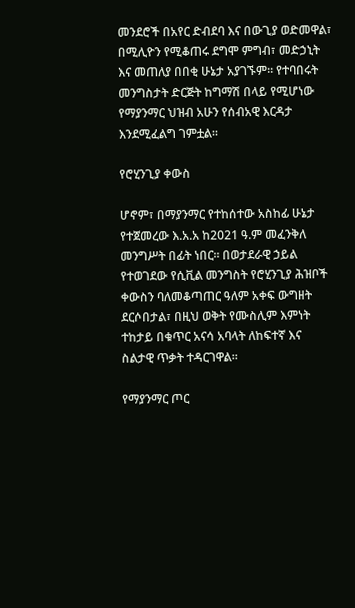መንደሮች በአየር ድብደባ እና በውጊያ ወድመዋል፣ በሚሊዮን የሚቆጠሩ ደግሞ ምግብ፣ መድኃኒት እና መጠለያ በበቂ ሁኔታ አያገኙም። የተባበሩት መንግስታት ድርጅት ከግማሽ በላይ የሚሆነው የማያንማር ህዝብ አሁን የሰብአዊ እርዳታ እንደሚፈልግ ገምቷል።

የሮሂንጊያ ቀውስ

ሆኖም፣ በማያንማር የተከሰተው አስከፊ ሁኔታ የተጀመረው እ.አ.አ ከ2021 ዓ.ም መፈንቅለ መንግሥት በፊት ነበር። በወታደራዊ ኃይል የተወገደው የሲቪል መንግስት የሮሂንጊያ ሕዝቦች ቀውስን ባለመቆጣጠር ዓለም አቀፍ ውግዘት ደርሶበታል፣ በዚህ ወቅት የሙስሊም እምነት ተከታይ በቁጥር አናሳ አባላት ለከፍተኛ እና ስልታዊ ጥቃት ተዳርገዋል።

የማያንማር ጦር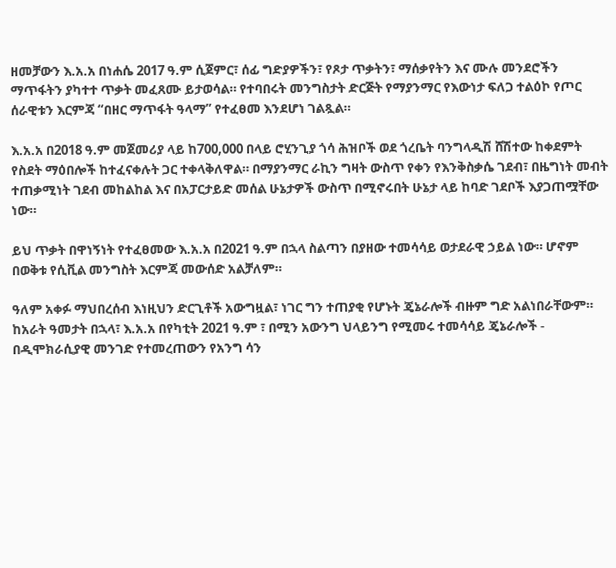ዘመቻውን እ.አ.አ በነሐሴ 2017 ዓ.ም ሲጀምር፣ ሰፊ ግድያዎችን፣ የጾታ ጥቃትን፣ ማሰቃየትን እና ሙሉ መንደሮችን ማጥፋትን ያካተተ ጥቃት መፈጸሙ ይታወሳል። የተባበሩት መንግስታት ድርጅት የማያንማር የእውነታ ፍለጋ ተልዕኮ የጦር ሰራዊቱን እርምጃ “በዘር ማጥፋት ዓላማ” የተፈፀመ እንደሆነ ገልጿል።

እ.አ.አ በ2018 ዓ.ም መጀመሪያ ላይ ከ700,000 በላይ ሮሂንጊያ ጎሳ ሕዝቦች ወደ ጎረቤት ባንግላዲሽ ሸሽተው ከቀደምት የስደት ማዕበሎች ከተፈናቀሉት ጋር ተቀላቅለዋል። በማያንማር ራኪን ግዛት ውስጥ የቀን የእንቅስቃሴ ገደብ፣ በዜግነት መብት ተጠቃሚነት ገደብ መከልከል እና በአፓርታይድ መሰል ሁኔታዎች ውስጥ በሚኖሩበት ሁኔታ ላይ ከባድ ገደቦች እያጋጠሟቸው ነው።

ይህ ጥቃት በዋነኝነት የተፈፀመው እ.አ.አ በ2021 ዓ.ም በኋላ ስልጣን በያዘው ተመሳሳይ ወታደራዊ ኃይል ነው። ሆኖም በወቅቱ የሲቪል መንግስት እርምጃ መውሰድ አልቻለም።

ዓለም አቀፉ ማህበረሰብ እነዚህን ድርጊቶች አውግዟል፣ ነገር ግን ተጠያቂ የሆኑት ጄኔራሎች ብዙም ግድ አልነበራቸውም። ከአራት ዓመታት በኋላ፣ እ.አ.አ በየካቲት 2021 ዓ.ም ፣ በሚን አውንግ ህላይንግ የሚመሩ ተመሳሳይ ጄኔራሎች - በዲሞክራሲያዊ መንገድ የተመረጠውን የአንግ ሳን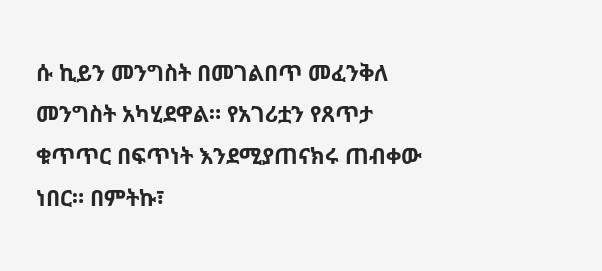ሱ ኪይን መንግስት በመገልበጥ መፈንቅለ መንግስት አካሂደዋል። የአገሪቷን የጸጥታ ቁጥጥር በፍጥነት እንደሚያጠናክሩ ጠብቀው ነበር። በምትኩ፣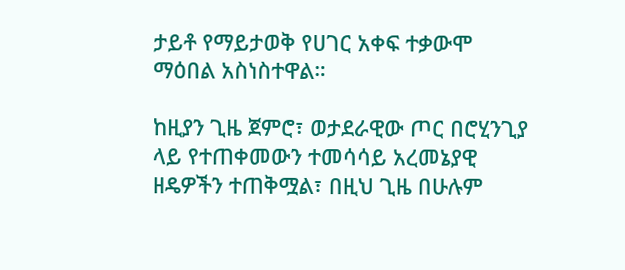ታይቶ የማይታወቅ የሀገር አቀፍ ተቃውሞ ማዕበል አስነስተዋል።

ከዚያን ጊዜ ጀምሮ፣ ወታደራዊው ጦር በሮሂንጊያ ላይ የተጠቀመውን ተመሳሳይ አረመኔያዊ ዘዴዎችን ተጠቅሟል፣ በዚህ ጊዜ በሁሉም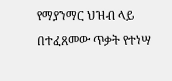የማያንማር ህዝብ ላይ በተፈጸመው ጥቃት የተነሣ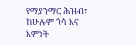የማያንማር ሕዝብ፣ ከሁሉም ጎሳ እና እምነት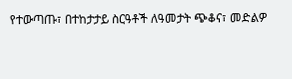የተውጣጡ፣ በተከታታይ ስርዓቶች ለዓመታት ጭቆና፣ መድልዎ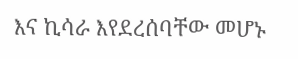እና ኪሳራ እየደረሰባቸው መሆኑ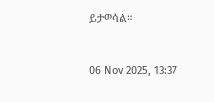ይታወሳል።



06 Nov 2025, 13:37